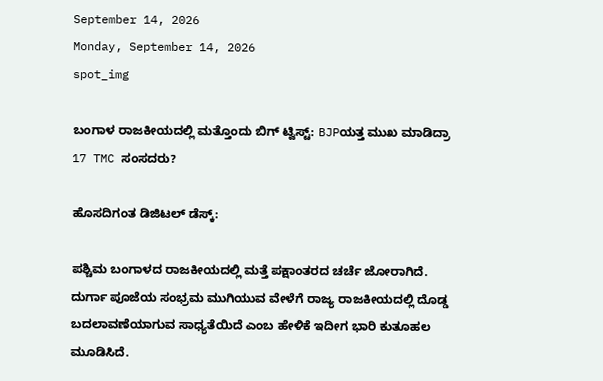September 14, 2026
Monday, September 14, 2026
spot_img

ಬಂಗಾಳ ರಾಜಕೀಯದಲ್ಲಿ ಮತ್ತೊಂದು ಬಿಗ್ ಟ್ವಿಸ್ಟ್: BJPಯತ್ತ ಮುಖ ಮಾಡಿದ್ರಾ 17 TMC ಸಂಸದರು?

ಹೊಸದಿಗಂತ ಡಿಜಿಟಲ್ ಡೆಸ್ಕ್:

ಪಶ್ಚಿಮ ಬಂಗಾಳದ ರಾಜಕೀಯದಲ್ಲಿ ಮತ್ತೆ ಪಕ್ಷಾಂತರದ ಚರ್ಚೆ ಜೋರಾಗಿದೆ. ದುರ್ಗಾ ಪೂಜೆಯ ಸಂಭ್ರಮ ಮುಗಿಯುವ ವೇಳೆಗೆ ರಾಜ್ಯ ರಾಜಕೀಯದಲ್ಲಿ ದೊಡ್ಡ ಬದಲಾವಣೆಯಾಗುವ ಸಾಧ್ಯತೆಯಿದೆ ಎಂಬ ಹೇಳಿಕೆ ಇದೀಗ ಭಾರಿ ಕುತೂಹಲ ಮೂಡಿಸಿದೆ.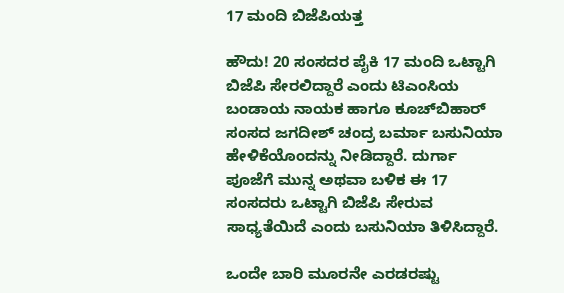17 ಮಂದಿ ಬಿಜೆಪಿಯತ್ತ

ಹೌದು! 20 ಸಂಸದರ ಪೈಕಿ 17 ಮಂದಿ ಒಟ್ಟಾಗಿ ಬಿಜೆಪಿ ಸೇರಲಿದ್ದಾರೆ ಎಂದು ಟಿಎಂಸಿಯ ಬಂಡಾಯ ನಾಯಕ ಹಾಗೂ ಕೂಚ್‌ಬಿಹಾರ್ ಸಂಸದ ಜಗದೀಶ್ ಚಂದ್ರ ಬರ್ಮಾ ಬಸುನಿಯಾ ಹೇಳಿಕೆಯೊಂದನ್ನು ನೀಡಿದ್ದಾರೆ. ದುರ್ಗಾ ಪೂಜೆಗೆ ಮುನ್ನ ಅಥವಾ ಬಳಿಕ ಈ 17 ಸಂಸದರು ಒಟ್ಟಾಗಿ ಬಿಜೆಪಿ ಸೇರುವ ಸಾಧ್ಯತೆಯಿದೆ ಎಂದು ಬಸುನಿಯಾ ತಿಳಿಸಿದ್ದಾರೆ.

ಒಂದೇ ಬಾರಿ ಮೂರನೇ ಎರಡರಷ್ಟು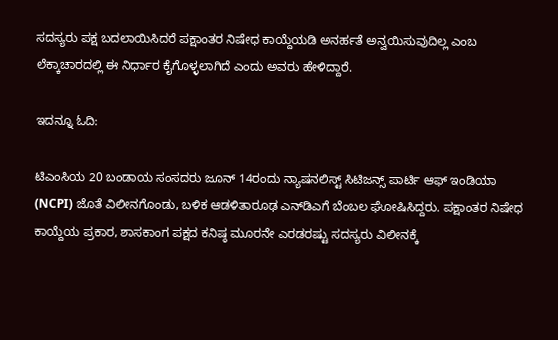ಸದಸ್ಯರು ಪಕ್ಷ ಬದಲಾಯಿಸಿದರೆ ಪಕ್ಷಾಂತರ ನಿಷೇಧ ಕಾಯ್ದೆಯಡಿ ಅನರ್ಹತೆ ಅನ್ವಯಿಸುವುದಿಲ್ಲ ಎಂಬ ಲೆಕ್ಕಾಚಾರದಲ್ಲಿ ಈ ನಿರ್ಧಾರ ಕೈಗೊಳ್ಳಲಾಗಿದೆ ಎಂದು ಅವರು ಹೇಳಿದ್ದಾರೆ.

ಇದನ್ನೂ ಓದಿ:

ಟಿಎಂಸಿಯ 20 ಬಂಡಾಯ ಸಂಸದರು ಜೂನ್ 14ರಂದು ನ್ಯಾಷನಲಿಸ್ಟ್ ಸಿಟಿಜನ್ಸ್ ಪಾರ್ಟಿ ಆಫ್ ಇಂಡಿಯಾ (NCPI) ಜೊತೆ ವಿಲೀನಗೊಂಡು, ಬಳಿಕ ಆಡಳಿತಾರೂಢ ಎನ್‌ಡಿಎಗೆ ಬೆಂಬಲ ಘೋಷಿಸಿದ್ದರು. ಪಕ್ಷಾಂತರ ನಿಷೇಧ ಕಾಯ್ದೆಯ ಪ್ರಕಾರ, ಶಾಸಕಾಂಗ ಪಕ್ಷದ ಕನಿಷ್ಠ ಮೂರನೇ ಎರಡರಷ್ಟು ಸದಸ್ಯರು ವಿಲೀನಕ್ಕೆ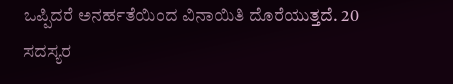ಒಪ್ಪಿದರೆ ಅನರ್ಹತೆಯಿಂದ ವಿನಾಯಿತಿ ದೊರೆಯುತ್ತದೆ. 20 ಸದಸ್ಯರ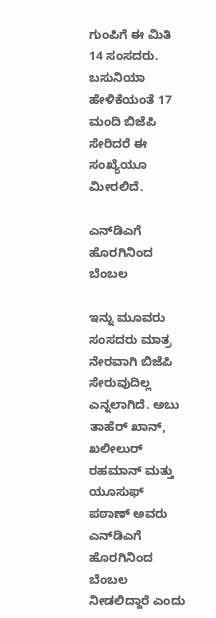ಗುಂಪಿಗೆ ಈ ಮಿತಿ 14 ಸಂಸದರು. ಬಸುನಿಯಾ ಹೇಳಿಕೆಯಂತೆ 17 ಮಂದಿ ಬಿಜೆಪಿ ಸೇರಿದರೆ ಈ ಸಂಖ್ಯೆಯೂ ಮೀರಲಿದೆ.

ಎನ್‌ಡಿಎಗೆ ಹೊರಗಿನಿಂದ ಬೆಂಬಲ

ಇನ್ನು ಮೂವರು ಸಂಸದರು ಮಾತ್ರ ನೇರವಾಗಿ ಬಿಜೆಪಿ ಸೇರುವುದಿಲ್ಲ ಎನ್ನಲಾಗಿದೆ. ಅಬು ತಾಹೆರ್ ಖಾನ್, ಖಲೀಲುರ್ ರಹಮಾನ್ ಮತ್ತು ಯೂಸುಫ್ ಪಠಾಣ್ ಅವರು ಎನ್‌ಡಿಎಗೆ ಹೊರಗಿನಿಂದ ಬೆಂಬಲ ನೀಡಲಿದ್ದಾರೆ ಎಂದು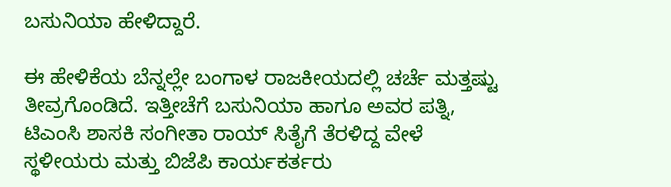ಬಸುನಿಯಾ ಹೇಳಿದ್ದಾರೆ.

ಈ ಹೇಳಿಕೆಯ ಬೆನ್ನಲ್ಲೇ ಬಂಗಾಳ ರಾಜಕೀಯದಲ್ಲಿ ಚರ್ಚೆ ಮತ್ತಷ್ಟು ತೀವ್ರಗೊಂಡಿದೆ. ಇತ್ತೀಚೆಗೆ ಬಸುನಿಯಾ ಹಾಗೂ ಅವರ ಪತ್ನಿ, ಟಿಎಂಸಿ ಶಾಸಕಿ ಸಂಗೀತಾ ರಾಯ್ ಸಿತೈಗೆ ತೆರಳಿದ್ದ ವೇಳೆ ಸ್ಥಳೀಯರು ಮತ್ತು ಬಿಜೆಪಿ ಕಾರ್ಯಕರ್ತರು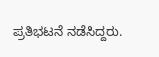ಪ್ರತಿಭಟನೆ ನಡೆಸಿದ್ದರು.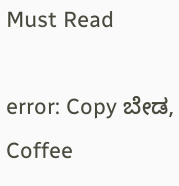Must Read

error: Copy ಬೇಡ, Coffee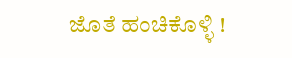ಜೊತೆ ಹಂಚಿಕೊಳ್ಳಿ !